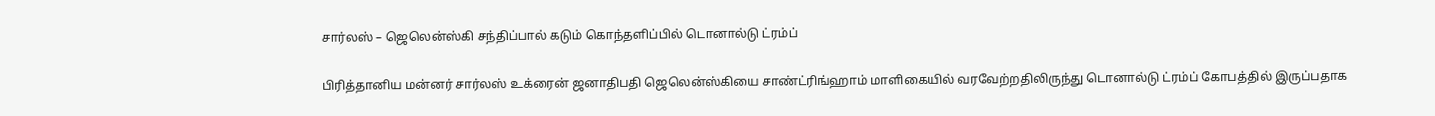சார்லஸ் – ஜெலென்ஸ்கி சந்திப்பால் கடும் கொந்தளிப்பில் டொனால்டு ட்ரம்ப்

பிரித்தானிய மன்னர் சார்லஸ் உக்ரைன் ஜனாதிபதி ஜெலென்ஸ்கியை சாண்ட்ரிங்ஹாம் மாளிகையில் வரவேற்றதிலிருந்து டொனால்டு ட்ரம்ப் கோபத்தில் இருப்பதாக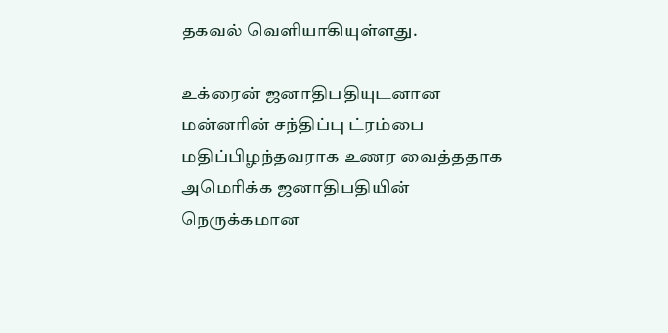தகவல் வெளியாகியுள்ளது.

உக்ரைன் ஜனாதிபதியுடனான மன்னரின் சந்திப்பு ட்ரம்பை மதிப்பிழந்தவராக உணர வைத்ததாக அமெரிக்க ஜனாதிபதியின் நெருக்கமான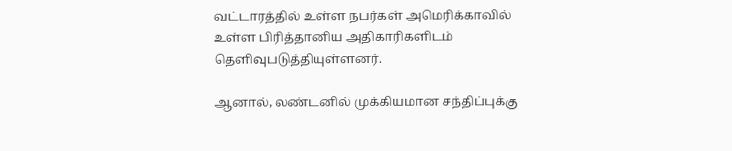வட்டாரத்தில் உள்ள நபர்கள் அமெரிக்காவில் உள்ள பிரித்தானிய அதிகாரிகளிடம் தெளிவுபடுத்தியுள்ளனர்.

ஆனால், லண்டனில் முக்கியமான சந்திப்புக்கு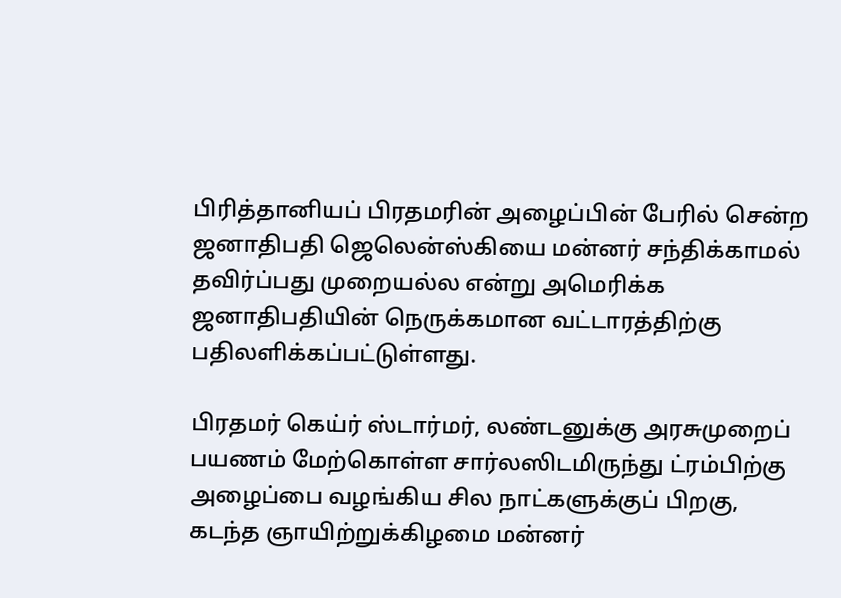பிரித்தானியப் பிரதமரின் அழைப்பின் பேரில் சென்ற ஜனாதிபதி ஜெலென்ஸ்கியை மன்னர் சந்திக்காமல் தவிர்ப்பது முறையல்ல என்று அமெரிக்க ஜனாதிபதியின் நெருக்கமான வட்டாரத்திற்கு பதிலளிக்கப்பட்டுள்ளது.

பிரதமர் கெய்ர் ஸ்டார்மர், லண்டனுக்கு அரசுமுறைப் பயணம் மேற்கொள்ள சார்லஸிடமிருந்து ட்ரம்பிற்கு அழைப்பை வழங்கிய சில நாட்களுக்குப் பிறகு, கடந்த ஞாயிற்றுக்கிழமை மன்னர்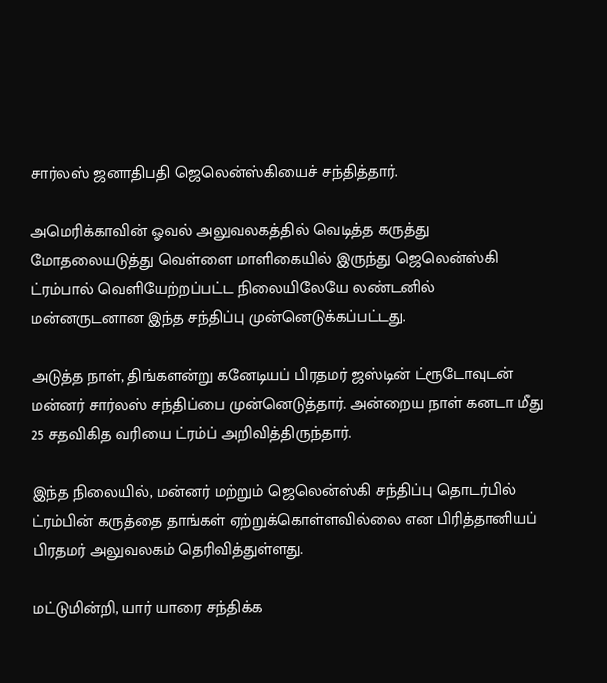சார்லஸ் ஜனாதிபதி ஜெலென்ஸ்கியைச் சந்தித்தார்.

அமெரிக்காவின் ஓவல் அலுவலகத்தில் வெடித்த கருத்து மோதலையடுத்து வெள்ளை மாளிகையில் இருந்து ஜெலென்ஸ்கி ட்ரம்பால் வெளியேற்றப்பட்ட நிலையிலேயே லண்டனில் மன்னருடனான இந்த சந்திப்பு முன்னெடுக்கப்பட்டது.

அடுத்த நாள், திங்களன்று கனேடியப் பிரதமர் ஜஸ்டின் ட்ரூடோவுடன் மன்னர் சார்லஸ் சந்திப்பை முன்னெடுத்தார். அன்றைய நாள் கனடா மீது 25 சதவிகித வரியை ட்ரம்ப் அறிவித்திருந்தார்.

இந்த நிலையில், மன்னர் மற்றும் ஜெலென்ஸ்கி சந்திப்பு தொடர்பில் ட்ரம்பின் கருத்தை தாங்கள் ஏற்றுக்கொள்ளவில்லை என பிரித்தானியப் பிரதமர் அலுவலகம் தெரிவித்துள்ளது.

மட்டுமின்றி, யார் யாரை சந்திக்க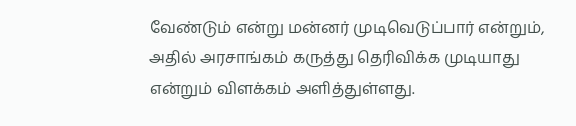வேண்டும் என்று மன்னர் முடிவெடுப்பார் என்றும், அதில் அரசாங்கம் கருத்து தெரிவிக்க முடியாது என்றும் விளக்கம் அளித்துள்ளது.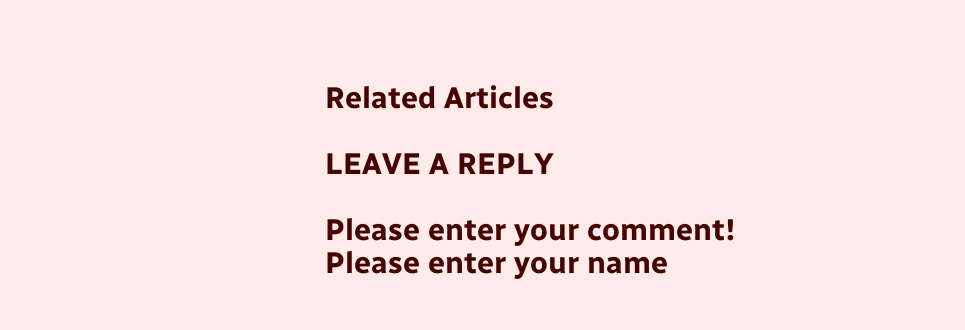Related Articles

LEAVE A REPLY

Please enter your comment!
Please enter your name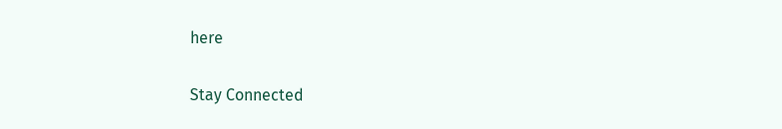here


Stay Connected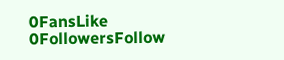0FansLike
0FollowersFollow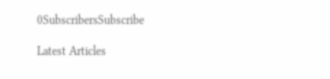0SubscribersSubscribe

Latest Articles